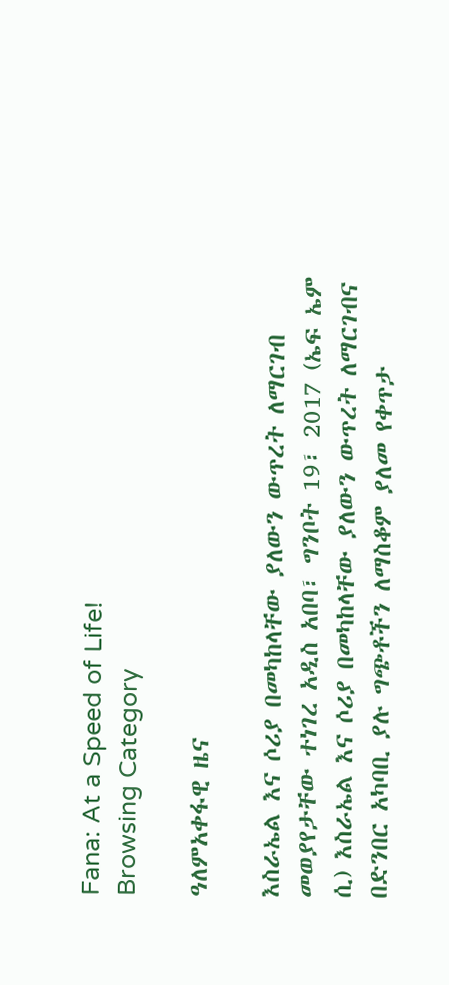Fana: At a Speed of Life!
Browsing Category

ዓለምአቀፋዊ ዜና

እስራኤል እና ሶሪያ በመካከላቸው ያለውን ውጥረት ለማርገብ መወያየታቸው ተነገረ አዲስ አበባ፣ ግንቦት 19፣ 2017 (ኤፍ ኤም ሲ) እስራኤል እና ሶሪያ በመካከላቸው ያለውን ውጥረት ለማርገብና በድንበር አካባቢ ያሉ ግጭቶችን ለማስቆም ያለመ የቀጥታ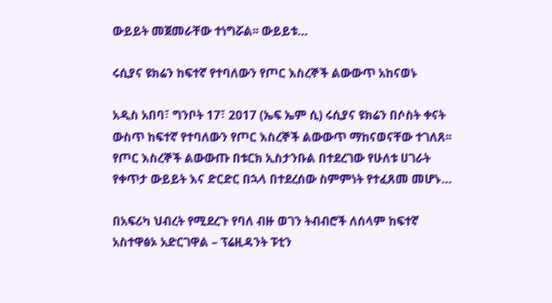ውይይት መጀመራቸው ተነግሯል፡፡ ውይይቱ…

ሩሲያና ዩክሬን ከፍተኛ የተባለውን የጦር እስረኞች ልውውጥ አከናወኑ

አዲስ አበባ፣ ግንቦት 17፣ 2017 (ኤፍ ኤም ሲ) ሩሲያና ዩክሬን በሶስት ቀናት ውስጥ ከፍተኛ የተባለውን የጦር እስረኞች ልውውጥ ማከናወናቸው ተገለጸ፡፡ የጦር እስረኞች ልውውጡ በቱርክ ኢስታንቡል በተደረገው የሁለቱ ሀገራት የቀጥታ ውይይት እና ድርድር በኋላ በተደረሰው ስምምነት የተፈጸመ መሆኑ…

በአፍሪካ ህብረት የሚደረጉ የባለ ብዙ ወገን ትብብሮች ለሰላም ከፍተኛ አስተዋፅኦ አድርገዋል – ፕሬዚዳንት ፑቲን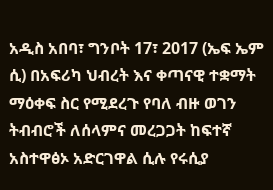አዲስ አበባ፣ ግንቦት 17፣ 2017 (ኤፍ ኤም ሲ) በአፍሪካ ህብረት እና ቀጣናዊ ተቋማት ማዕቀፍ ስር የሚደረጉ የባለ ብዙ ወገን ትብብሮች ለሰላምና መረጋጋት ከፍተኛ አስተዋፅኦ አድርገዋል ሲሉ የሩሲያ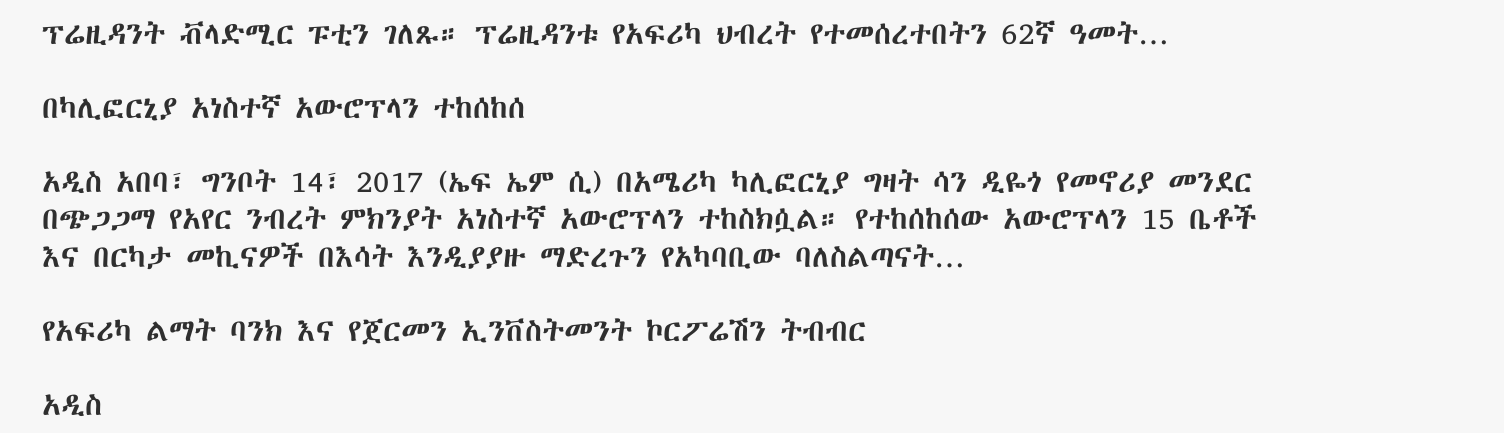ፕሬዚዳንት ቭላድሚር ፑቲን ገለጹ። ፕሬዚዳንቱ የአፍሪካ ህብረት የተመሰረተበትን 62ኛ ዓመት…

በካሊፎርኒያ አነስተኛ አውሮፕላን ተከሰከሰ

አዲስ አበባ፣ ግንቦት 14፣ 2017 (ኤፍ ኤም ሲ) በአሜሪካ ካሊፎርኒያ ግዛት ሳን ዲዬጎ የመኖሪያ መንደር በጭጋጋማ የአየር ንብረት ምክንያት አነስተኛ አውሮፕላን ተከስክሷል። የተከሰከሰው አውሮፕላን 15 ቤቶች እና በርካታ መኪናዎች በእሳት እንዲያያዙ ማድረጉን የአካባቢው ባለስልጣናት…

የአፍሪካ ልማት ባንክ እና የጀርመን ኢንቨስትመንት ኮርፖሬሽን ትብብር

አዲስ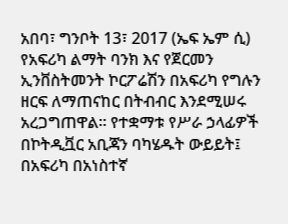አበባ፣ ግንቦት 13፣ 2017 (ኤፍ ኤም ሲ) የአፍሪካ ልማት ባንክ እና የጀርመን ኢንቨስትመንት ኮርፖሬሽን በአፍሪካ የግሉን ዘርፍ ለማጠናከር በትብብር እንደሚሠሩ አረጋግጠዋል፡፡ የተቋማቱ የሥራ ኃላፊዎች በኮትዲቯር አቢጃን ባካሄዱት ውይይት፤ በአፍሪካ በአነስተኛ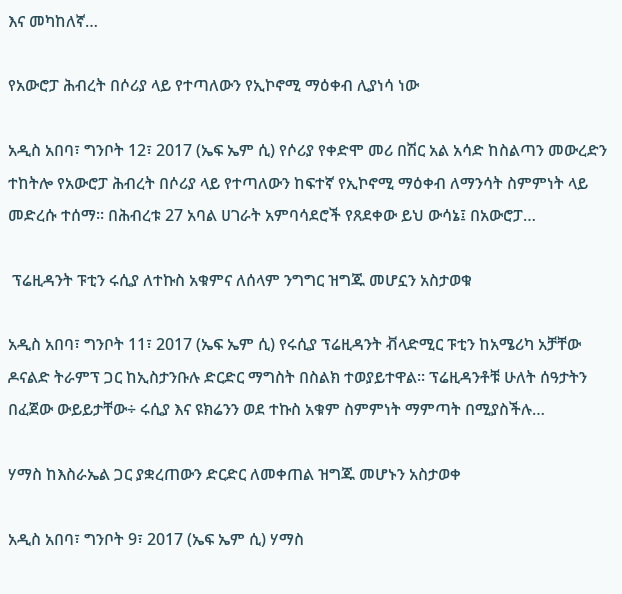እና መካከለኛ…

የአውሮፓ ሕብረት በሶሪያ ላይ የተጣለውን የኢኮኖሚ ማዕቀብ ሊያነሳ ነው

አዲስ አበባ፣ ግንቦት 12፣ 2017 (ኤፍ ኤም ሲ) የሶሪያ የቀድሞ መሪ በሽር አል አሳድ ከስልጣን መውረድን ተከትሎ የአውሮፓ ሕብረት በሶሪያ ላይ የተጣለውን ከፍተኛ የኢኮኖሚ ማዕቀብ ለማንሳት ስምምነት ላይ መድረሱ ተሰማ፡፡ በሕብረቱ 27 አባል ሀገራት አምባሳደሮች የጸደቀው ይህ ውሳኔ፤ በአውሮፓ…

 ፕሬዚዳንት ፑቲን ሩሲያ ለተኩስ አቁምና ለሰላም ንግግር ዝግጁ መሆኗን አስታወቁ

አዲስ አበባ፣ ግንቦት 11፣ 2017 (ኤፍ ኤም ሲ) የሩሲያ ፕሬዚዳንት ቭላድሚር ፑቲን ከአሜሪካ አቻቸው ዶናልድ ትራምፕ ጋር ከኢስታንቡሉ ድርድር ማግስት በስልክ ተወያይተዋል፡፡ ፕሬዚዳንቶቹ ሁለት ሰዓታትን በፈጀው ውይይታቸው÷ ሩሲያ እና ዩክሬንን ወደ ተኩስ አቁም ስምምነት ማምጣት በሚያስችሉ…

ሃማስ ከእስራኤል ጋር ያቋረጠውን ድርድር ለመቀጠል ዝግጁ መሆኑን አስታወቀ

አዲስ አበባ፣ ግንቦት 9፣ 2017 (ኤፍ ኤም ሲ) ሃማስ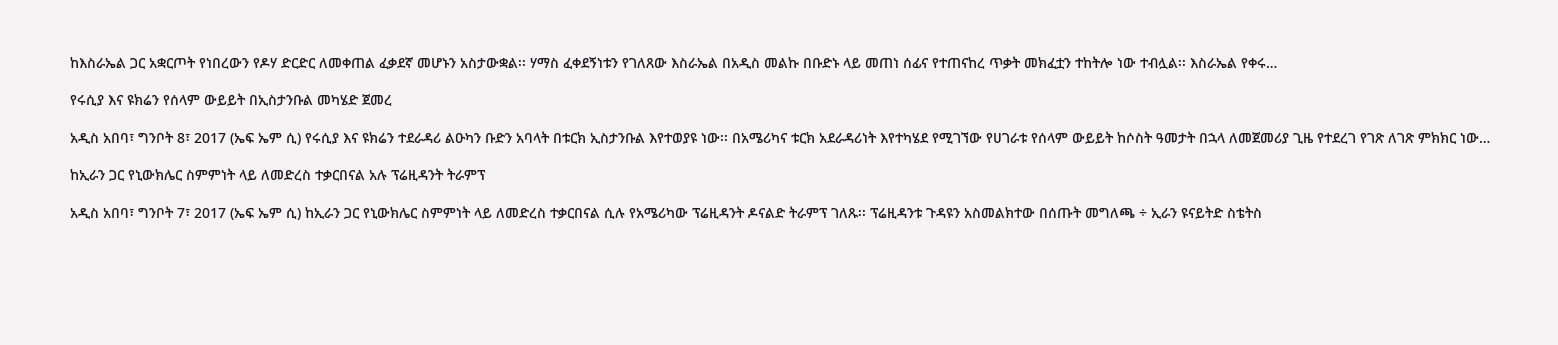ከእስራኤል ጋር አቋርጦት የነበረውን የዶሃ ድርድር ለመቀጠል ፈቃደኛ መሆኑን አስታውቋል፡፡ ሃማስ ፈቀደኝነቱን የገለጸው እስራኤል በአዲስ መልኩ በቡድኑ ላይ መጠነ ሰፊና የተጠናከረ ጥቃት መክፈቷን ተከትሎ ነው ተብሏል፡፡ እስራኤል የቀሩ…

የሩሲያ እና ዩክሬን የሰላም ውይይት በኢስታንቡል መካሄድ ጀመረ

አዲስ አበባ፣ ግንቦት 8፣ 2017 (ኤፍ ኤም ሲ) የሩሲያ እና ዩክሬን ተደራዳሪ ልዑካን ቡድን አባላት በቱርክ ኢስታንቡል እየተወያዩ ነው፡፡ በአሜሪካና ቱርክ አደራዳሪነት እየተካሄደ የሚገኘው የሀገራቱ የሰላም ውይይት ከሶስት ዓመታት በኋላ ለመጀመሪያ ጊዜ የተደረገ የገጽ ለገጽ ምክክር ነው…

ከኢራን ጋር የኒውክሌር ስምምነት ላይ ለመድረስ ተቃርበናል አሉ ፕሬዚዳንት ትራምፕ

አዲስ አበባ፣ ግንቦት 7፣ 2017 (ኤፍ ኤም ሲ) ከኢራን ጋር የኒውክሌር ስምምነት ላይ ለመድረስ ተቃርበናል ሲሉ የአሜሪካው ፕሬዚዳንት ዶናልድ ትራምፕ ገለጹ፡፡ ፕሬዚዳንቱ ጉዳዩን አስመልክተው በሰጡት መግለጫ ÷ ኢራን ዩናይትድ ስቴትስ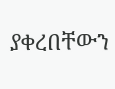ያቀረበቸውን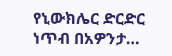የኒውክሌር ድርድር ነጥብ በአዎንታ…